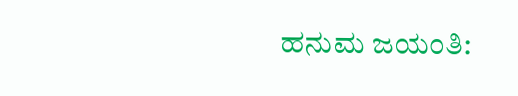ಹನುಮ ಜಯಂತಿ: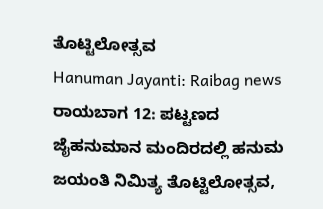ತೊಟ್ಟಿಲೋತ್ಸವ
Hanuman Jayanti: Raibag news
ರಾಯಬಾಗ 12: ಪಟ್ಟಣದ ಜೈಹನುಮಾನ ಮಂದಿರದಲ್ಲಿ ಹನುಮ ಜಯಂತಿ ನಿಮಿತ್ಯ ತೊಟ್ಟಿಲೋತ್ಸವ,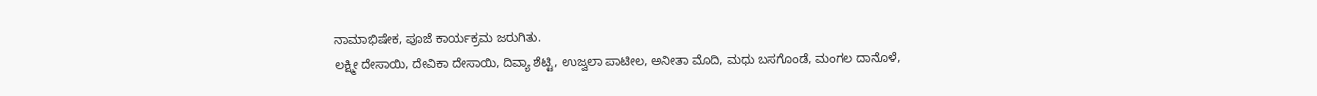ನಾಮಾಭಿಷೇಕ, ಪೂಜೆ ಕಾರ್ಯಕ್ರಮ ಜರುಗಿತು.
ಲಕ್ಷ್ಮೀ ದೇಸಾಯಿ, ದೇವಿಕಾ ದೇಸಾಯಿ, ದಿವ್ಯಾ ಶೆಟ್ಟಿ, ಉಜ್ವಲಾ ಪಾಟೀಲ, ಅನೀತಾ ಮೊದಿ, ಮಧು ಬಸಗೊಂಡೆ, ಮಂಗಲ ದಾನೊಳೆ,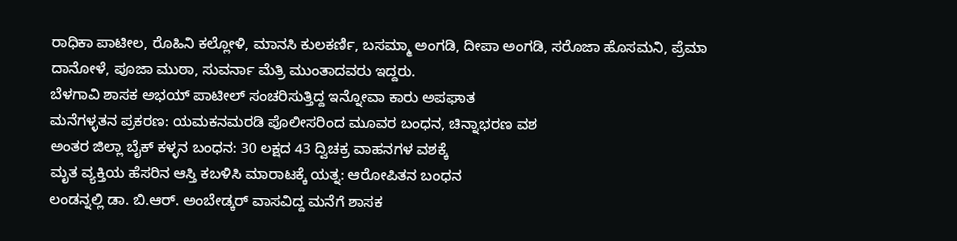ರಾಧಿಕಾ ಪಾಟೀಲ, ರೊಹಿನಿ ಕಲ್ಲೋಳಿ, ಮಾನಸಿ ಕುಲಕರ್ಣಿ, ಬಸಮ್ಮಾ ಅಂಗಡಿ, ದೀಪಾ ಅಂಗಡಿ, ಸರೊಜಾ ಹೊಸಮನಿ, ಪ್ರೆಮಾ ದಾನೋಳೆ, ಪೂಜಾ ಮುಠಾ, ಸುವರ್ನಾ ಮೆತ್ರಿ ಮುಂತಾದವರು ಇದ್ದರು.
ಬೆಳಗಾವಿ ಶಾಸಕ ಅಭಯ್ ಪಾಟೀಲ್ ಸಂಚರಿಸುತ್ತಿದ್ದ ಇನ್ನೋವಾ ಕಾರು ಅಪಘಾತ
ಮನೆಗಳ್ಳತನ ಪ್ರಕರಣ: ಯಮಕನಮರಡಿ ಪೊಲೀಸರಿಂದ ಮೂವರ ಬಂಧನ, ಚಿನ್ನಾಭರಣ ವಶ
ಅಂತರ ಜಿಲ್ಲಾ ಬೈಕ್ ಕಳ್ಳನ ಬಂಧನ: 30 ಲಕ್ಷದ 43 ದ್ವಿಚಕ್ರ ವಾಹನಗಳ ವಶಕ್ಕೆ
ಮೃತ ವ್ಯಕ್ತಿಯ ಹೆಸರಿನ ಆಸ್ತಿ ಕಬಳಿಸಿ ಮಾರಾಟಕ್ಕೆ ಯತ್ನ: ಆರೋಪಿತನ ಬಂಧನ
ಲಂಡನ್ನಲ್ಲಿ ಡಾ. ಬಿ.ಆರ್. ಅಂಬೇಡ್ಕರ್ ವಾಸವಿದ್ದ ಮನೆಗೆ ಶಾಸಕ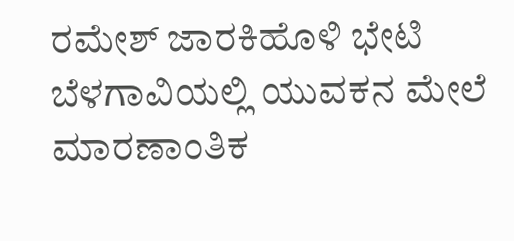ರಮೇಶ್ ಜಾರಕಿಹೊಳಿ ಭೇಟಿ
ಬೆಳಗಾವಿಯಲ್ಲಿ ಯುವಕನ ಮೇಲೆ ಮಾರಣಾಂತಿಕ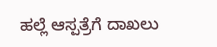ಹಲ್ಲೆ ಆಸ್ಪತ್ರೆಗೆ ದಾಖಲು